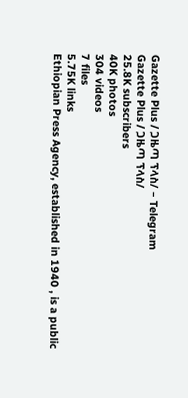Gazette Plus / ጋዜጣ ፕላስ/ – Telegram
Gazette Plus / ጋዜጣ ፕላስ/
25.8K subscribers
40K photos
304 videos
7 files
5.75K links
Ethiopian Press Agency, established in 1940 , is a public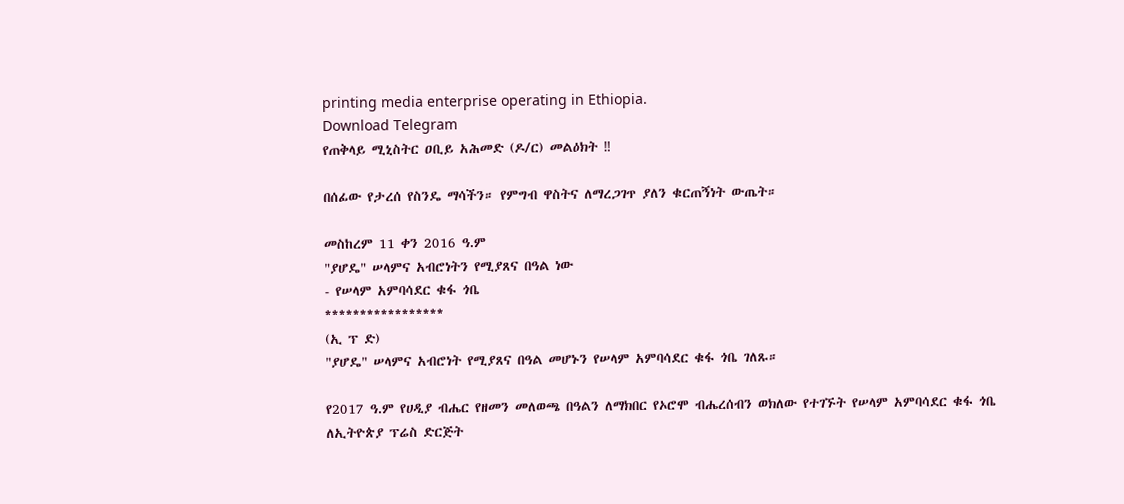printing media enterprise operating in Ethiopia.
Download Telegram
የጠቅላይ ሚኒስትር ዐቢይ አሕመድ (ዶ/ር) መልዕክት ‼

በሰፊው የታረሰ የስንዴ ማሳችን። የምግብ ዋስትና ለማረጋገጥ ያለን ቁርጠኝነት ውጤት።

መስከረም 11 ቀን 2016 ዓ.ም
"ያሆዴ" ሠላምና አብሮነትን የሚያጸና በዓል ነው
- የሠላም አምባሳደር ቁፋ ጎቤ
*****************
(ኢ ፕ ድ)
"ያሆዴ" ሠላምና አብሮነት የሚያጸና በዓል መሆኑን የሠላም አምባሳደር ቁፋ ጎቤ ገለጹ።

የ2017 ዓ.ም የሀዲያ ብሔር የዘመን መለወጫ በዓልን ለማክበር የኦሮሞ ብሔረሰብን ወክለው የተገኙት የሠላም አምባሳደር ቁፋ ጎቤ ለኢትዮጵያ ፕሬስ ድርጅት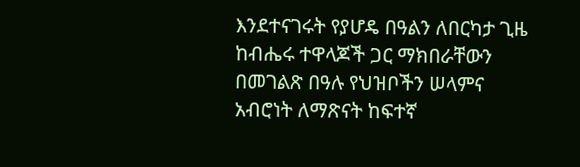እንደተናገሩት የያሆዴ በዓልን ለበርካታ ጊዜ ከብሔሩ ተዋላጆች ጋር ማክበራቸውን በመገልጽ በዓሉ የህዝቦችን ሠላምና አብሮነት ለማጽናት ከፍተኛ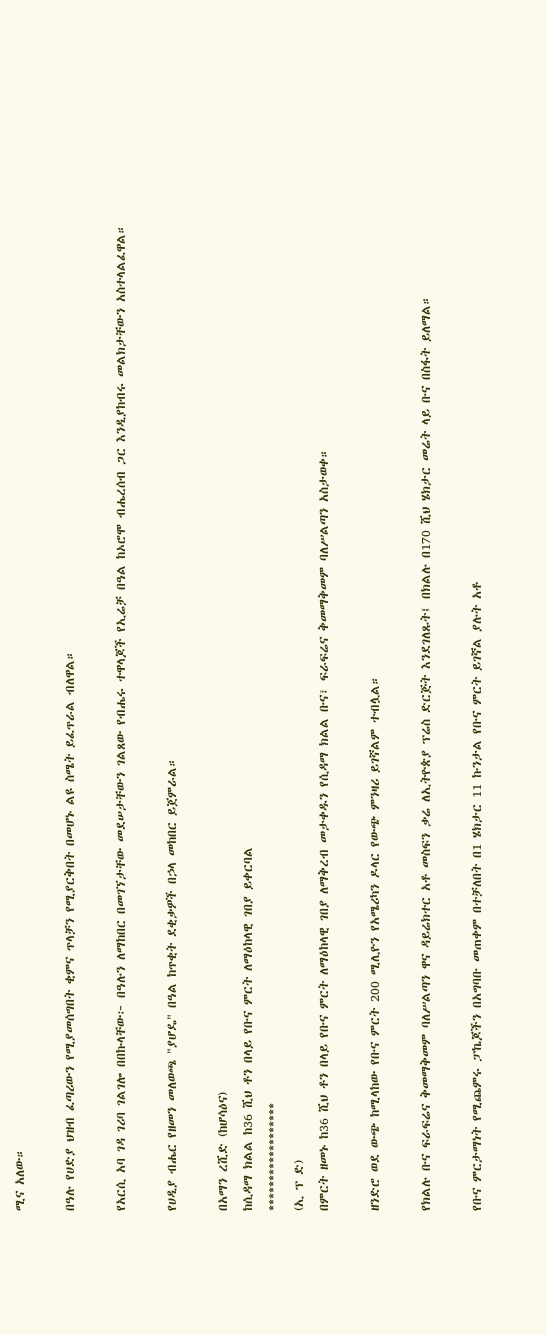ሚና አለው።

በዓሉ የሀድያ ህዝብ ፈጣሪውን የሚያመሰግበት ቂምና ጥላቻን የሚያርቅበት በመሆኑ ልዩ ስሜት ይፈጥራል ብለዋል።

የአርሲ አባ ገዳ ገሪባ ገልገሎ በበኩላቸው፦ በዓሉን ለማከበር በመገኘታቸው መደሠታቸውን ገልጸው የብሔሩ ተዋላጆች የኢሬቻ በዓል ከኦሮሞ ብሔረሰብ ጋር እንዲያከብሩ መልክታቸውን አስተላልፈዋል።

የሀዲያ ብሔር የዘመን መለወጫ "ያሆዴ" በዓል ከጥቂት ደቂቃዎች በኃላ መከበር ይጀምራል።

በአማን ረሺድ (ከሆሳዕና)
ከሲዳማ ክልል ከ36 ሺህ ቶን በላይ የቡና ምርት ለማዕከላዊ ገበያ ይቀርባል
******************
(ኢ ፕ ድ)
በምርት ዘመኑ ከ36 ሺህ ቶን በላይ የቡና ምርት ለማዕከላዊ ገበያ ለማቅረብ መታቀዱን የሲዳማ ክልል ቡና፣ ፍራፍሬና ቅመማቅመም ባለሥልጣን አስታወቀ።

ዘንድሮ ወደ ውጭ ከሚላከው የቡና ምርት 200 ሚሊዮን የአሜሪካን ዶላር የውጭ ምንዛሪ ይገኛልም ተብሏል።

የክልሉ ቡና ፍራፍሬና ቅመማቅመም ባለሥልጣን ዋና ዳይሬክተር አቶ መስፍን ቃሬ ለኢትዮጵያ ፕሬስ ድርጅት እንደገለጹት፤ በክልሉ በ170 ሺህ ሄክታር መሬት ላይ ቡና በስፋት ይለማል።

የቡና ምርታማነት የሚጨምሩ ፓኬጆችን በአግባቡ መጠቀም በተቻለበት በ1 ሄክታር 11 ኩንታል የቡና ምርት ይገኛል ያሉት አቶ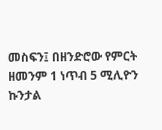መስፍን፤ በዘንድሮው የምርት ዘመንም 1 ነጥብ 5 ሚሊዮን ኩንታል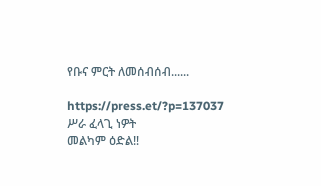የቡና ምርት ለመሰብሰብ......

https://press.et/?p=137037
ሥራ ፈላጊ ነዎት
መልካም ዕድል‼